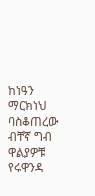ከነዓን ማርክነህ ባስቆጠረው ብቸኛ ግብ ዋልያዎቹ የሩዋንዳ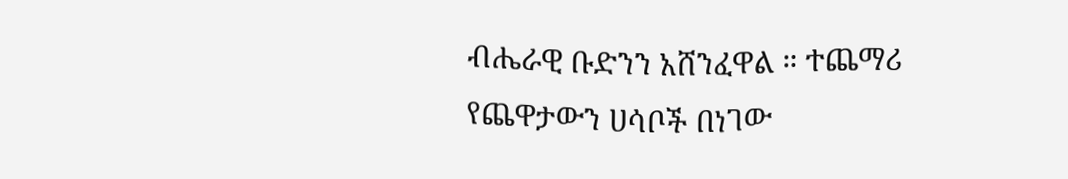ብሔራዊ ቡድንን አሸንፈዋል ። ተጨማሪ የጨዋታውን ሀሳቦች በነገው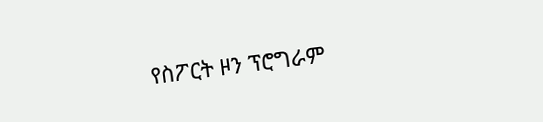የስፖርት ዞን ፕሮግራም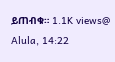ይጠብቁ። 1.1K views@ Alula, 14:22